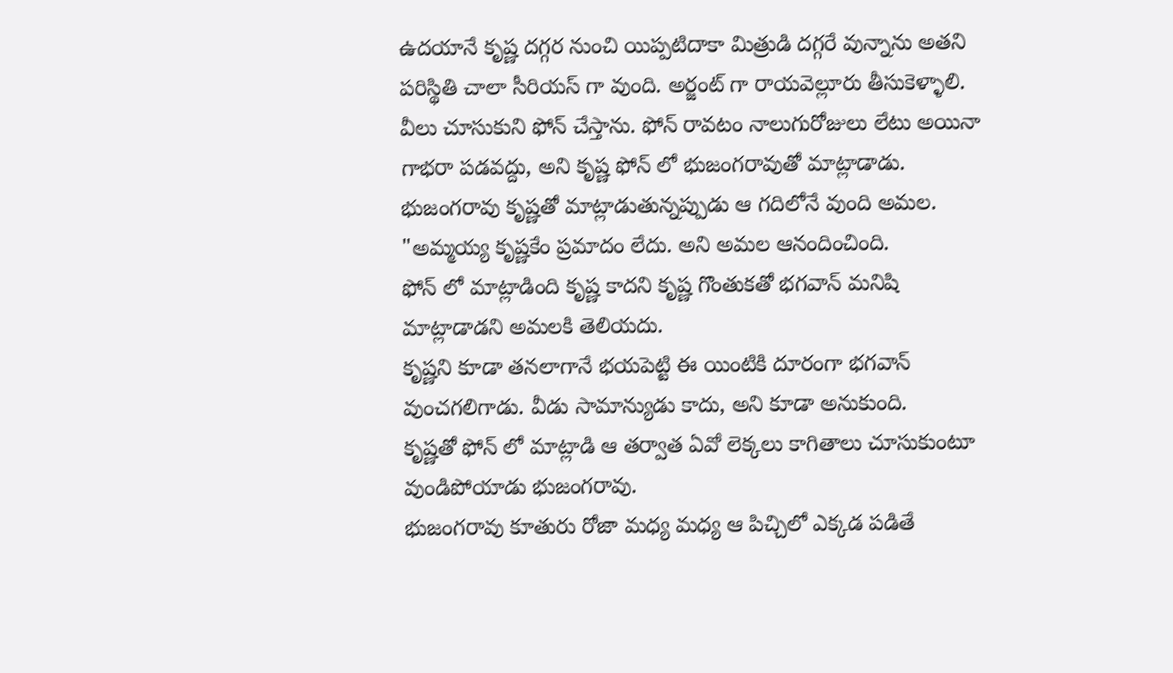ఉదయానే కృష్ణ దగ్గర నుంచి యిప్పటిదాకా మిత్రుడి దగ్గరే వున్నాను అతని పరిస్థితి చాలా సీరియస్ గా వుంది. అర్జంట్ గా రాయవెల్లూరు తీసుకెళ్ళాలి. వీలు చూసుకుని ఫోన్ చేస్తాను. ఫోన్ రావటం నాలుగురోజులు లేటు అయినా గాభరా పడవద్దు, అని కృష్ణ ఫోన్ లో భుజంగరావుతో మాట్లాడాడు.
భుజంగరావు కృష్ణతో మాట్లాడుతున్నప్పుడు ఆ గదిలోనే వుంది అమల.
"అమ్మయ్య కృష్ణకేం ప్రమాదం లేదు. అని అమల ఆనందించింది.
ఫోన్ లో మాట్లాడింది కృష్ణ కాదని కృష్ణ గొంతుకతో భగవాన్ మనిషి మాట్లాడాడని అమలకి తెలియదు.
కృష్ణని కూడా తనలాగానే భయపెట్టి ఈ యింటికి దూరంగా భగవాన్ వుంచగలిగాడు. వీడు సామాన్యుడు కాదు, అని కూడా అనుకుంది.
కృష్ణతో ఫోన్ లో మాట్లాడి ఆ తర్వాత ఏవో లెక్కలు కాగితాలు చూసుకుంటూ వుండిపోయాడు భుజంగరావు.
భుజంగరావు కూతురు రోజా మధ్య మధ్య ఆ పిచ్చిలో ఎక్కడ పడితే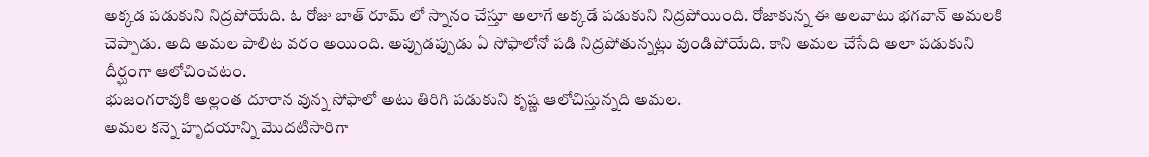అక్కడ పడుకుని నిద్రపోయేది. ఓ రోజు బాత్ రూమ్ లో స్నానం చేస్తూ అలాగే అక్కడే పడుకుని నిద్రపోయింది. రోజాకున్న ఈ అలవాటు భగవాన్ అమలకి చెప్పాడు. అది అమల పాలిట వరం అయింది. అప్పుడప్పుడు ఏ సోఫాలోనో పడి నిద్రపోతున్నట్లు వుండిపోయేది. కాని అమల చేసేది అలా పడుకుని దీర్ఘంగా ఆలోచించటం.
భుజంగరావుకి అల్లంత దూరాన వున్న సోఫాలో అటు తిరిగి పడుకుని కృష్ణ ఆలోచిస్తున్నది అమల.
అమల కన్నె హృదయాన్ని మొదటిసారిగా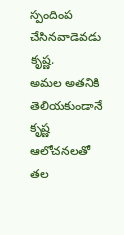స్పందింప చేసినవాడెవడు కృష్ణ.
అమల అతనికి తెలియకుండానే కృష్ణ ఆలోచనలతో తల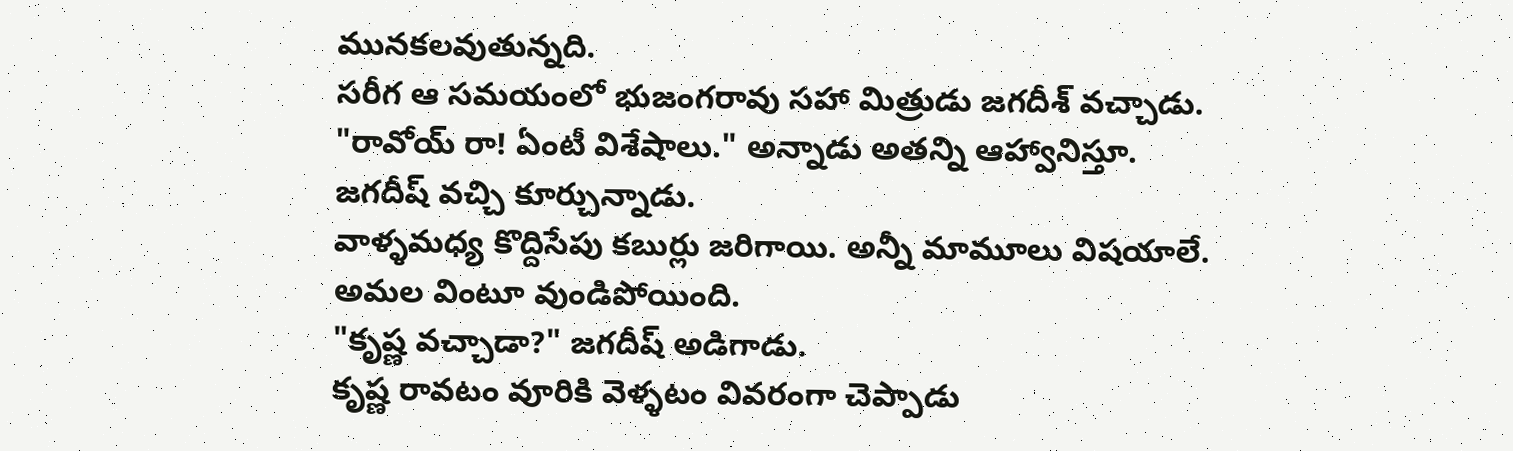మునకలవుతున్నది.
సరీగ ఆ సమయంలో భుజంగరావు సహా మిత్రుడు జగదీశ్ వచ్చాడు.
"రావోయ్ రా! ఏంటీ విశేషాలు." అన్నాడు అతన్ని ఆహ్వానిస్తూ.
జగదీష్ వచ్చి కూర్చున్నాడు.
వాళ్ళమధ్య కొద్దిసేపు కబుర్లు జరిగాయి. అన్నీ మామూలు విషయాలే.
అమల వింటూ వుండిపోయింది.
"కృష్ణ వచ్చాడా?" జగదీష్ అడిగాడు.
కృష్ణ రావటం వూరికి వెళ్ళటం వివరంగా చెప్పాడు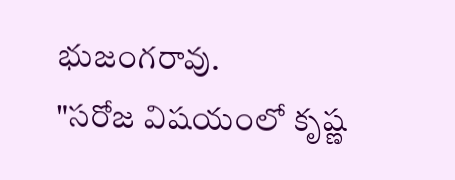భుజంగరావు.
"సరోజ విషయంలో కృష్ణ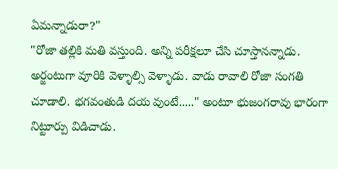ఏమన్నాడురా?"
"రోజా తల్లికి మతి వస్తుంది. అన్ని పరీక్షలూ చేసి చూస్తానన్నాడు. అర్జంటుగా వూరికి వెళ్ళాల్సి వెళ్ళాడు. వాడు రావాలి రోజా సంగతి చూడాలి. భగవంతుడి దయ వుంటే....." అంటూ భుజంగరావు భారంగా నిట్టూర్పు విడిచాడు.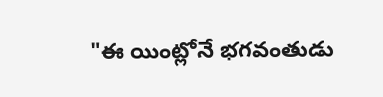"ఈ యింట్లోనే భగవంతుడు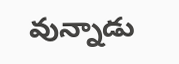వున్నాడు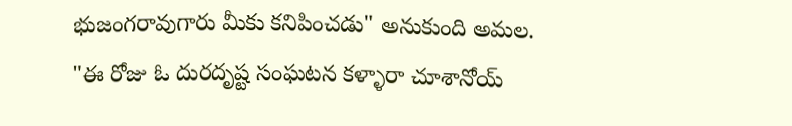భుజంగరావుగారు మీకు కనిపించడు" అనుకుంది అమల.
"ఈ రోజు ఓ దురదృష్ట సంఘటన కళ్ళారా చూశానోయ్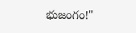భుజంగం!"